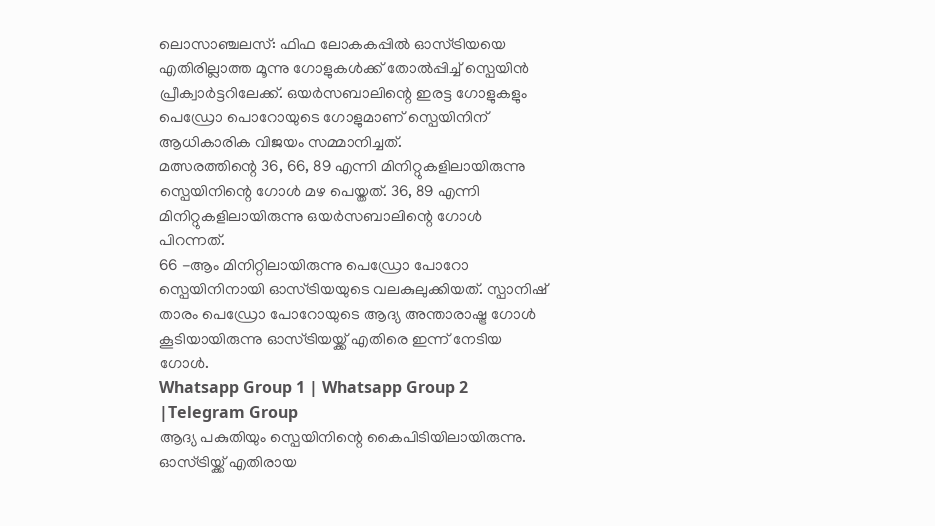ലൊസാഞ്ചലസ്: ഫിഫ ലോകകപ്പിൽ ഓസ്ട്രിയയെ എതിരില്ലാത്ത മൂന്നു ഗോളുകൾക്ക് തോൽപ്പിച്ച് സ്പെയിൻ പ്രീക്വാർട്ടറിലേക്ക്. ഒയർസബാലിന്റെ ഇരട്ട ഗോളുകളും പെഡ്രോ പൊറോയുടെ ഗോളുമാണ് സ്പെയിനിന് ആധികാരിക വിജയം സമ്മാനിച്ചത്.
മത്സരത്തിന്റെ 36, 66, 89 എന്നി മിനിറ്റുകളിലായിരുന്നു സ്പെയിനിന്റെ ഗോൾ മഴ പെയ്തത്. 36, 89 എന്നി മിനിറ്റുകളിലായിരുന്നു ഒയർസബാലിന്റെ ഗോൾ പിറന്നത്.
66 -ആം മിനിറ്റിലായിരുന്നു പെഡ്രോ പോറോ സ്പെയിനിനായി ഓസ്ട്രിയയുടെ വലകുലുക്കിയത്. സ്പാനിഷ് താരം പെഡ്രോ പോറോയുടെ ആദ്യ അന്താരാഷ്ട്ര ഗോൾ കൂടിയായിരുന്നു ഓസ്ട്രിയയ്ക്ക് എതിരെ ഇന്ന് നേടിയ ഗോൾ.
Whatsapp Group 1 | Whatsapp Group 2 |Telegram Group
ആദ്യ പകുതിയും സ്പെയിനിന്റെ കൈപിടിയിലായിരുന്നു. ഓസ്ട്രിയ്ക്ക് എതിരായ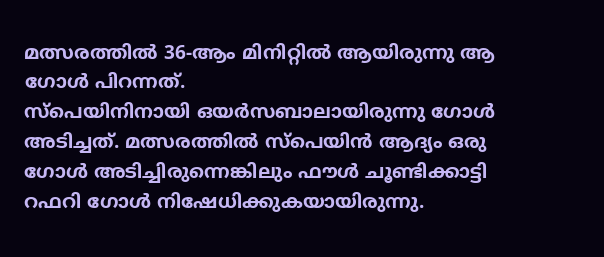മത്സരത്തിൽ 36-ആം മിനിറ്റിൽ ആയിരുന്നു ആ ഗോൾ പിറന്നത്.
സ്പെയിനിനായി ഒയർസബാലായിരുന്നു ഗോൾ അടിച്ചത്. മത്സരത്തിൽ സ്പെയിൻ ആദ്യം ഒരു ഗോൾ അടിച്ചിരുന്നെങ്കിലും ഫൗൾ ചൂണ്ടിക്കാട്ടി റഫറി ഗോൾ നിഷേധിക്കുകയായിരുന്നു.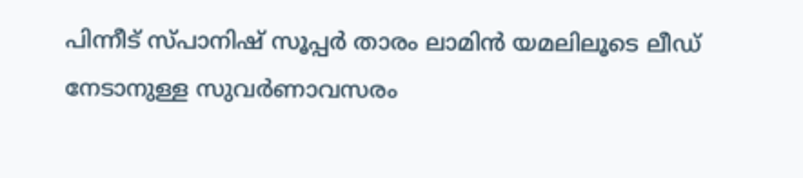പിന്നീട് സ്പാനിഷ് സൂപ്പർ താരം ലാമിൻ യമലിലൂടെ ലീഡ് നേടാനുള്ള സുവർണാവസരം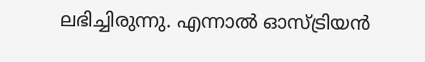ലഭിച്ചിരുന്നു. എന്നാൽ ഓസ്ട്രിയൻ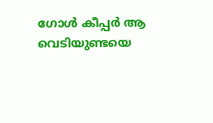ഗോൾ കീപ്പർ ആ വെടിയുണ്ടയെ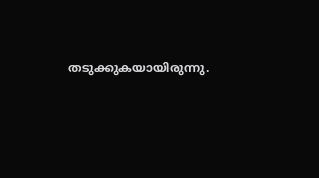തടുക്കുകയായിരുന്നു.